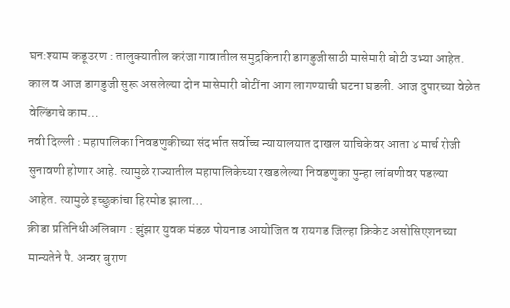घन:श्याम कडूउरण : तालुक्यातील करंजा गावातील समुद्रकिनारी डागडुजीसाठी मासेमारी बोटी उभ्या आहेत. काल व आज डागडुजी सुरू असलेल्या दोन मासेमारी बोटींना आग लागण्याची घटना घडली. आज दुपारच्या वेळेत वेल्डिंगचे काम…
नवी दिल्ली : महापालिका निवडणुकीच्या संदर्भात सर्वोच्च न्यायालयात दाखल याचिकेवर आता ४ मार्च रोजी सुनावणी होणार आहे. त्यामुळे राज्यातील महापालिकेच्या रखडलेल्या निवडणुका पुन्हा लांबणीवर पडल्या आहेत. त्यामुळे इच्छुकांचा हिरमोड झाला…
क्रीडा प्रतिनिधीअलिबाग : झुंझार युवक मंडळ पोयनाड आयोजित व रायगड जिल्हा क्रिकेट असोसिएशनच्या मान्यतेने पै. अन्वर बुराण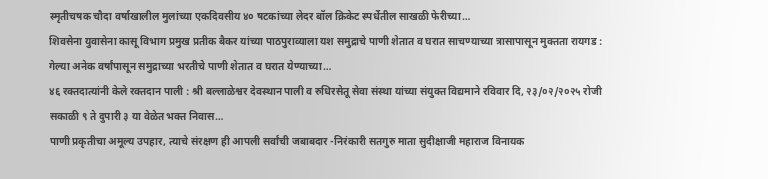स्मृतीचषक चौदा वर्षाखालील मुलांच्या एकदिवसीय ४० षटकांच्या लेदर बॉल क्रिकेट स्पर्धेतील साखळी फेरीच्या…
शिवसेना युवासेना कासू विभाग प्रमुख प्रतीक बैकर यांच्या पाठपुराव्याला यश समुद्राचे पाणी शेतात व घरात साचण्याच्या त्रासापासून मुक्तता रायगड : गेल्या अनेक वर्षांपासून समुद्राच्या भरतीचे पाणी शेतात व घरात येण्याच्या…
४६ रक्तदात्यांनी केले रक्तदान पाली : श्री बल्लाळेश्वर देवस्थान पाली व रुधिरसेतू सेवा संस्था यांच्या संयुक्त विद्यमाने रविवार दि, २३/०२/२०२५ रोजी सकाळी ९ ते दुपारी ३ या वेळेत भक्त निवास…
पाणी प्रकृतीचा अमूल्य उपहार, त्याचे संरक्षण ही आपली सर्वांची जबाबदार -निरंकारी सतगुरु माता सुदीक्षाजी महाराज विनायक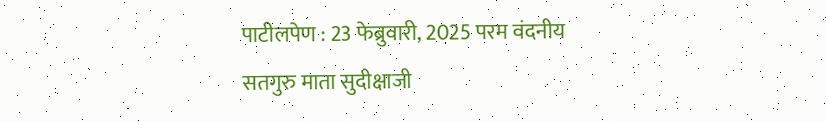पाटीलपेण : 23 फेब्रुवारी, 2025 परम वंदनीय सतगुरु माता सुदीक्षाजी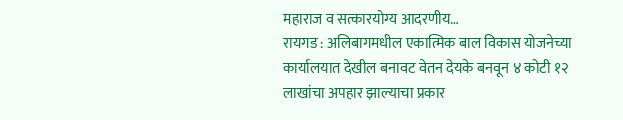महाराज व सत्कारयोग्य आदरणीय…
रायगड : अलिबागमधील एकात्मिक बाल विकास योजनेच्या कार्यालयात देखील बनावट वेतन देयके बनवून ४ कोटी १२ लाखांचा अपहार झाल्याचा प्रकार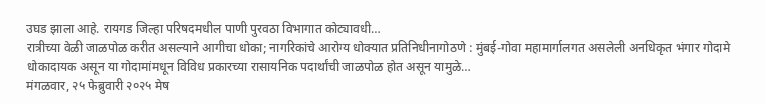उघड झाला आहे. रायगड जिल्हा परिषदमधील पाणी पुरवठा विभागात कोट्यावधी…
रात्रीच्या वेळी जाळपोळ करीत असल्याने आगीचा धोका; नागरिकांचे आरोग्य धोक्यात प्रतिनिधीनागोठणे : मुंबई-गोवा महामार्गालगत असलेली अनधिकृत भंगार गोदामे धोकादायक असून या गोदामांमधून विविध प्रकारच्या रासायनिक पदार्थांची जाळपोळ होत असून यामुळे…
मंगळवार, २५ फेब्रुवारी २०२५ मेष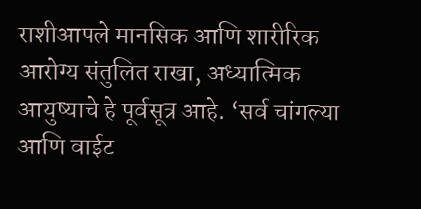राशीआपले मानसिक आणि शारीरिक आरोग्य संतुलित राखा, अध्यात्मिक आयुष्याचे हे पूर्वसूत्र आहे. ‘सर्व चांगल्या आणि वाईट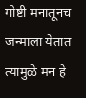गोष्टी मनातूनच जन्माला येतात त्यामुळे मन हे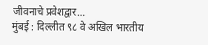जीवनाचे प्रवेशद्वार…
मुंबई : दिल्लीत ९८ वे अखिल भारतीय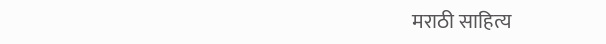मराठी साहित्य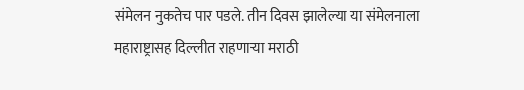संमेलन नुकतेच पार पडले. तीन दिवस झालेल्या या संमेलनाला महाराष्ट्रासह दिल्लीत राहणाऱ्या मराठी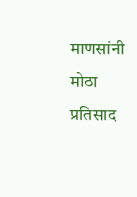माणसांनी मोठा प्रतिसाद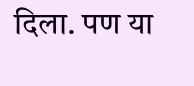दिला. पण या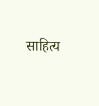साहित्य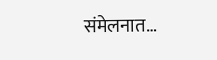संमेलनात…